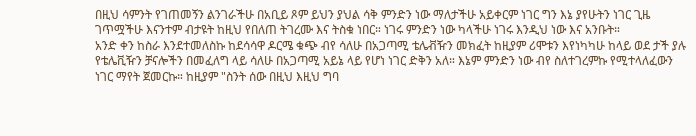በዚህ ሳምንት የገጠመኝን ልንገራችሁ በአቢይ ጾም ይህን ያህል ሳቅ ምንድን ነው ማለታችሁ አይቀርም ነገር ግን እኔ ያየሁትን ነገር ጊዜ ገጥሟችሁ እናንተም ብታዩት ከዚህ የበለጠ ትገረሙ እና ትስቁ ነበር። ነገሩ ምንድን ነው ካላችሁ ነገሩ እንዲህ ነው እና አንቡት።
አንድ ቀን ከስራ እንደተመለስኩ ከደሳሳዋ ዶርሜ ቁጭ ብየ ሳለሁ በአጋጣሚ ቴሌቭዥን መክፈት ከዚያም ሪሞቱን እየነካካሁ ከላይ ወደ ታች ያሉ የቴሌቪዥን ቻናሎችን በመፈለግ ላይ ሳለሁ በአጋጣሚ አይኔ ላይ የሆነ ነገር ድቅን አለ። እኔም ምንድን ነው ብየ ስለተገረምኩ የሚተላለፈውን ነገር ማየት ጀመርኩ። ከዚያም "ስንት ሰው በዚህ እዚህ ግባ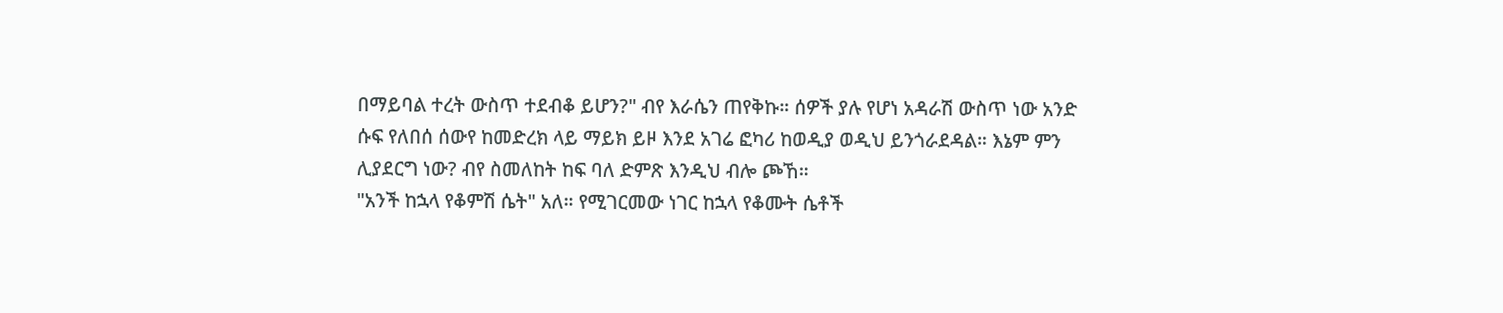በማይባል ተረት ውስጥ ተደብቆ ይሆን?" ብየ እራሴን ጠየቅኩ። ሰዎች ያሉ የሆነ አዳራሽ ውስጥ ነው አንድ ሱፍ የለበሰ ሰውየ ከመድረክ ላይ ማይክ ይዞ እንደ አገሬ ፎካሪ ከወዲያ ወዲህ ይንጎራደዳል። እኔም ምን ሊያደርግ ነው? ብየ ስመለከት ከፍ ባለ ድምጽ እንዲህ ብሎ ጮኸ።
"አንች ከኋላ የቆምሽ ሴት" አለ። የሚገርመው ነገር ከኋላ የቆሙት ሴቶች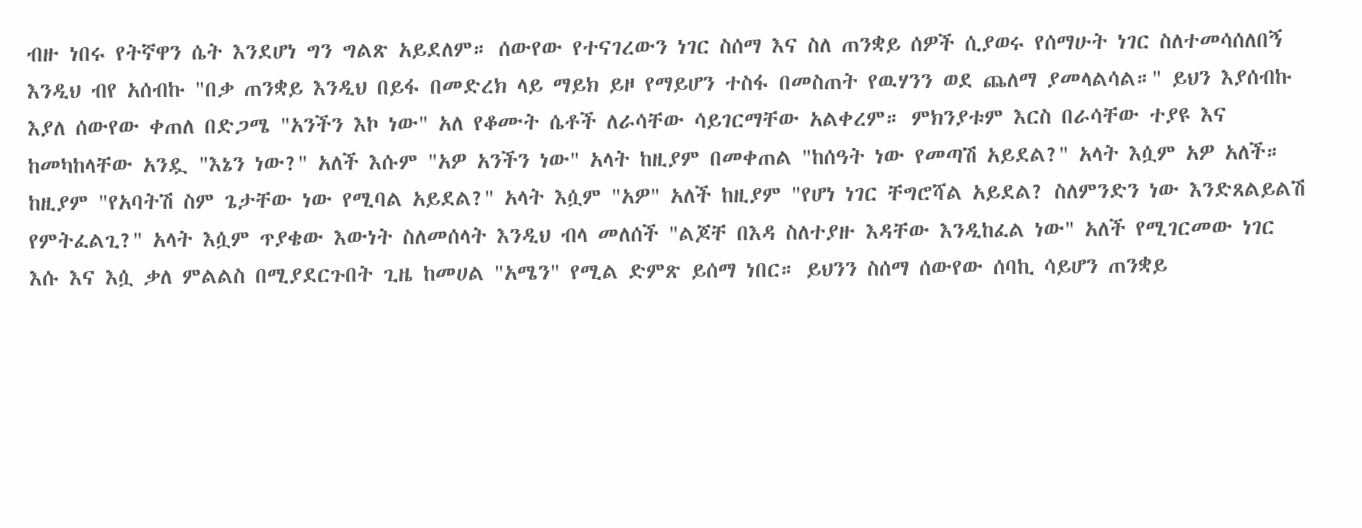ብዙ ነበሩ የትኛዋን ሴት እንደሆነ ግን ግልጽ አይደለም። ሰውየው የተናገረውን ነገር ስሰማ እና ስለ ጠንቋይ ሰዎች ሲያወሩ የሰማሁት ነገር ስለተመሳሰለበኝ እንዲህ ብየ አሰብኩ "በቃ ጠንቋይ እንዲህ በይፋ በመድረክ ላይ ማይክ ይዞ የማይሆን ተስፋ በመስጠት የዉሃንን ወደ ጨለማ ያመላልሳል።" ይህን እያሰብኩ እያለ ሰውየው ቀጠለ በድጋሜ "አንችን እኮ ነው" አለ የቆሙት ሴቶች ለራሳቸው ሳይገርማቸው አልቀረም። ምክንያቱም እርስ በራሳቸው ተያዩ እና ከመካከላቸው አንዷ "እኔን ነው?" አለች እሱም "አዎ አንችን ነው" አላት ከዚያም በመቀጠል "ከሰዓት ነው የመጣሽ አይደል?" አላት እሷም አዎ አለች። ከዚያም "የአባትሽ ስም ጌታቸው ነው የሚባል አይደል?" አላት እሷም "አዎ" አለች ከዚያም "የሆነ ነገር ቸግሮሻል አይደል? ስለምንድን ነው እንድጸልይልሽ የምትፈልጊ?" አላት እሷም ጥያቄው እውነት ስለመሰላት እንዲህ ብላ መለሰች "ልጆቸ በእዳ ስለተያዙ እዳቸው እንዲከፈል ነው" አለች የሚገርመው ነገር እሱ እና እሷ ቃለ ምልልስ በሚያደርጉበት ጊዜ ከመሀል "አሜን" የሚል ድምጽ ይሰማ ነበር። ይህንን ስሰማ ሰውየው ሰባኪ ሳይሆን ጠንቋይ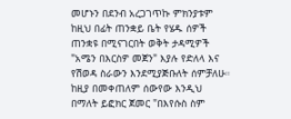መሆኑን በደንብ አረጋገጥኩ ምክንያቱም ከዚህ በፊት ጠንቋይ ቤት የሄዱ ሰዎች ጠንቋዩ በሚናገርበት ወቅት ታዳሚዎች "አሜን በእርስዎ መጀን" እያሉ የድለላ እና የሽወዳ ስራውን እንደሚያጅቡለት ሰምቻለሁ። ከዚያ በመቀጠለም ሰውየው እንዲህ በማለት ይፎክር ጀመር "በእየሱስ ስም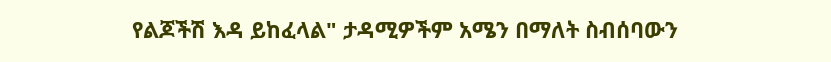የልጆችሽ እዳ ይከፈላል" ታዳሚዎችም አሜን በማለት ስብሰባውን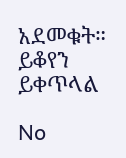አደመቁት። ይቆየን ይቀጥላል

No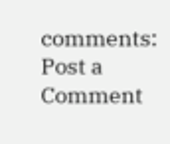comments:
Post a Comment